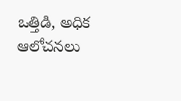ఒత్తిడి, అధిక ఆలోచనలు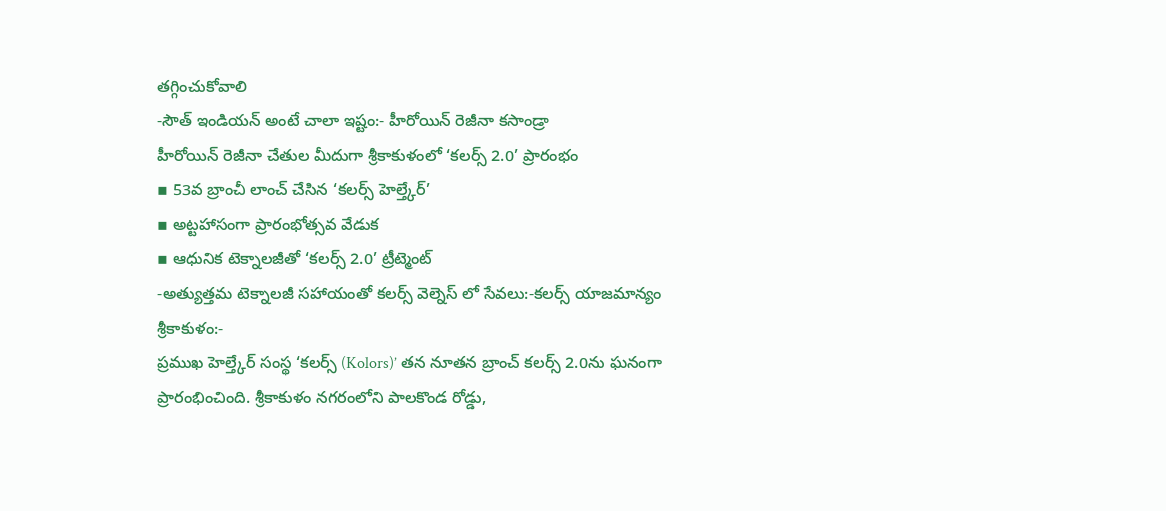తగ్గించుకోవాలి
-సౌత్ ఇండియన్ అంటే చాలా ఇష్టం:- హీరోయిన్ రెజీనా కసాండ్రా
హీరోయిన్ రెజీనా చేతుల మీదుగా శ్రీకాకుళంలో ‘కలర్స్ 2.0’ ప్రారంభం
▪ 53వ బ్రాంచీ లాంచ్ చేసిన ‘కలర్స్ హెల్త్కేర్’
▪ అట్టహాసంగా ప్రారంభోత్సవ వేడుక
▪ ఆధునిక టెక్నాలజీతో ‘కలర్స్ 2.0’ ట్రీట్మెంట్
-అత్యుత్తమ టెక్నాలజీ సహాయంతో కలర్స్ వెల్నెస్ లో సేవలు:-కలర్స్ యాజమాన్యం
శ్రీకాకుళం:-
ప్రముఖ హెల్త్కేర్ సంస్థ ‘కలర్స్ (Kolors)’ తన నూతన బ్రాంచ్ కలర్స్ 2.0ను ఘనంగా ప్రారంభించింది. శ్రీకాకుళం నగరంలోని పాలకొండ రోడ్డు,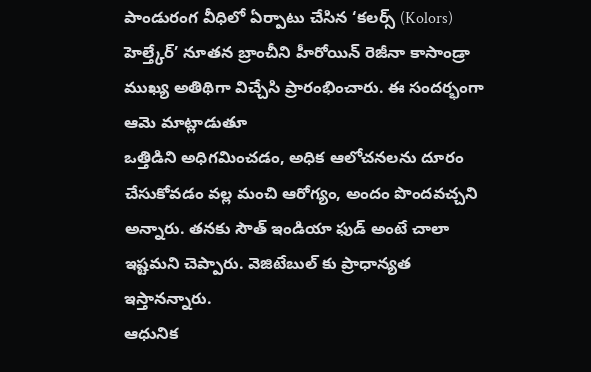పాండురంగ వీధిలో ఏర్పాటు చేసిన ‘కలర్స్ (Kolors) హెల్త్కేర్’ నూతన బ్రాంచీని హీరోయిన్ రెజీనా కాసాండ్రా ముఖ్య అతిథిగా విచ్చేసి ప్రారంభించారు. ఈ సందర్భంగా ఆమె మాట్లాడుతూ
ఒత్తిడిని అధిగమించడం, అధిక ఆలోచనలను దూరం చేసుకోవడం వల్ల మంచి ఆరోగ్యం, అందం పొందవచ్చని అన్నారు. తనకు సౌత్ ఇండియా ఫుడ్ అంటే చాలా ఇష్టమని చెప్పారు. వెజిటేబుల్ కు ప్రాధాన్యత ఇస్తానన్నారు.
ఆధునిక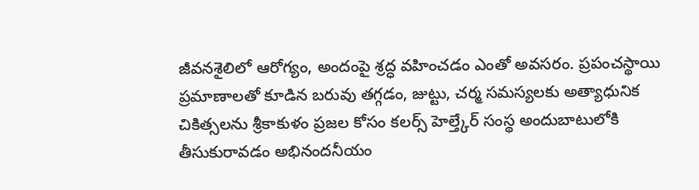జీవనశైలిలో ఆరోగ్యం, అందంపై శ్రద్ధ వహించడం ఎంతో అవసరం. ప్రపంచస్థాయి ప్రమాణాలతో కూడిన బరువు తగ్గడం, జుట్టు, చర్మ సమస్యలకు అత్యాధునిక చికిత్సలను శ్రీకాకుళం ప్రజల కోసం కలర్స్ హెల్త్కేర్ సంస్థ అందుబాటులోకి తీసుకురావడం అభినందనీయం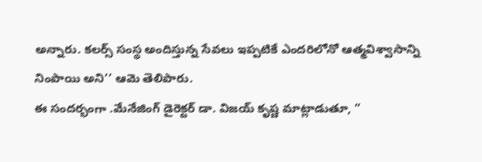అన్నారు. కలర్స్ సంస్థ అందిస్తున్న సేవలు ఇప్పటికే ఎందరిలోనో ఆత్మవిశ్వాసాన్ని నింపాయి అని’’ ఆమె తెలిపారు.
ఈ సందర్భంగా .మేనేజింగ్ డైరెక్టర్ డా. విజయ్ కృష్ణ మాట్లాడుతూ, ”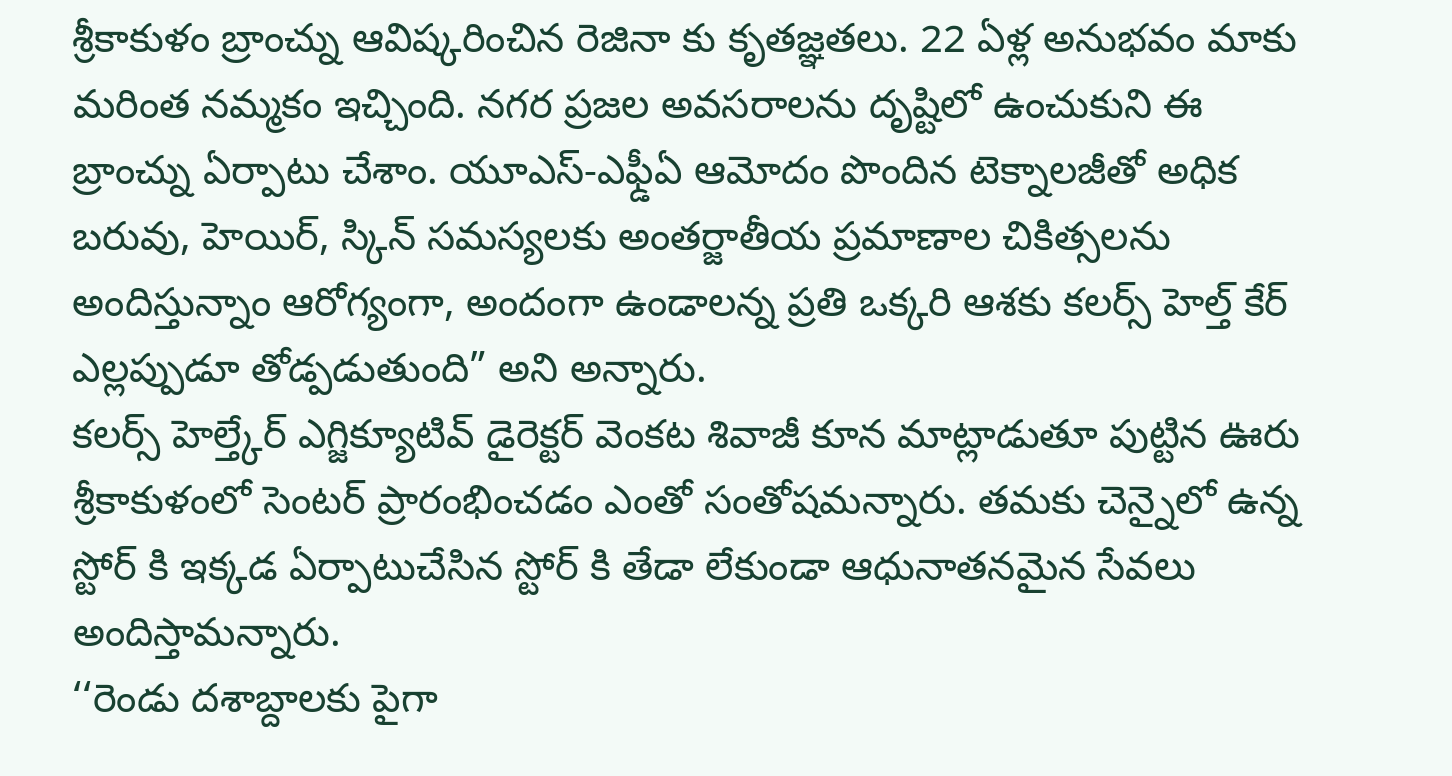శ్రీకాకుళం బ్రాంచ్ను ఆవిష్కరించిన రెజినా కు కృతజ్ఞతలు. 22 ఏళ్ల అనుభవం మాకు మరింత నమ్మకం ఇచ్చింది. నగర ప్రజల అవసరాలను దృష్టిలో ఉంచుకుని ఈ బ్రాంచ్ను ఏర్పాటు చేశాం. యూఎస్-ఎఫ్డీఏ ఆమోదం పొందిన టెక్నాలజీతో అధిక బరువు, హెయిర్, స్కిన్ సమస్యలకు అంతర్జాతీయ ప్రమాణాల చికిత్సలను అందిస్తున్నాం ఆరోగ్యంగా, అందంగా ఉండాలన్న ప్రతి ఒక్కరి ఆశకు కలర్స్ హెల్త్ కేర్ ఎల్లప్పుడూ తోడ్పడుతుంది” అని అన్నారు.
కలర్స్ హెల్త్కేర్ ఎగ్జిక్యూటివ్ డైరెక్టర్ వెంకట శివాజీ కూన మాట్లాడుతూ పుట్టిన ఊరు శ్రీకాకుళంలో సెంటర్ ప్రారంభించడం ఎంతో సంతోషమన్నారు. తమకు చెన్నైలో ఉన్న స్టోర్ కి ఇక్కడ ఏర్పాటుచేసిన స్టోర్ కి తేడా లేకుండా ఆధునాతనమైన సేవలు అందిస్తామన్నారు.
‘‘రెండు దశాబ్దాలకు పైగా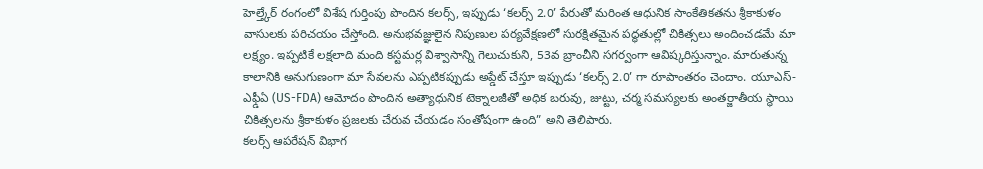హెల్త్కేర్ రంగంలో విశేష గుర్తింపు పొందిన కలర్స్, ఇప్పుడు ‘కలర్స్ 2.0’ పేరుతో మరింత ఆధునిక సాంకేతికతను శ్రీకాకుళం వాసులకు పరిచయం చేస్తోంది. అనుభవజ్ఞులైన నిపుణుల పర్యవేక్షణలో సురక్షితమైన పద్ధతుల్లో చికిత్సలు అందించడమే మా లక్ష్యం. ఇప్పటికే లక్షలాది మంది కస్టమర్ల విశ్వాసాన్ని గెలుచుకుని, 53వ బ్రాంచీని సగర్వంగా ఆవిష్కరిస్తున్నాం. మారుతున్న కాలానికి అనుగుణంగా మా సేవలను ఎప్పటికప్పుడు అప్డేట్ చేస్తూ ఇప్పుడు ‘కలర్స్ 2.0’ గా రూపాంతరం చెందాం. యూఎస్-ఎఫ్డీఏ (US-FDA) ఆమోదం పొందిన అత్యాధునిక టెక్నాలజీతో అధిక బరువు, జుట్టు, చర్మ సమస్యలకు అంతర్జాతీయ స్థాయి చికిత్సలను శ్రీకాకుళం ప్రజలకు చేరువ చేయడం సంతోషంగా ఉంది” అని తెలిపారు.
కలర్స్ ఆపరేషన్ విభాగ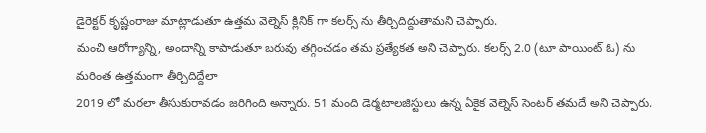డైరెక్టర్ కృష్ణంరాజు మాట్లాడుతూ ఉత్తమ వెల్నెస్ క్లినిక్ గా కలర్స్ ను తీర్చిదిద్దుతామని చెప్పారు.
మంచి ఆరోగ్యాన్ని, అందాన్ని కాపాడుతూ బరువు తగ్గించడం తమ ప్రత్యేకత అని చెప్పారు. కలర్స్ 2.0 (టూ పాయింట్ ఓ) ను మరింత ఉత్తమంగా తీర్చిదిద్దేలా
2019 లో మరలా తీసుకురావడం జరిగింది అన్నారు. 51 మంది డెర్మటాలజిస్టులు ఉన్న ఏకైక వెల్నెస్ సెంటర్ తమదే అని చెప్పారు.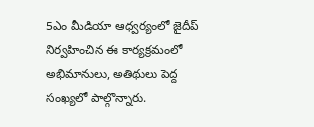5ఎం మీడియా ఆధ్వర్యంలో జైదీప్ నిర్వహించిన ఈ కార్యక్రమంలో అభిమానులు, అతిథులు పెద్ద సంఖ్యలో పాల్గొన్నారు.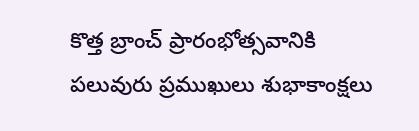కొత్త బ్రాంచ్ ప్రారంభోత్సవానికి పలువురు ప్రముఖులు శుభాకాంక్షలు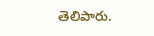తెలిపారు.